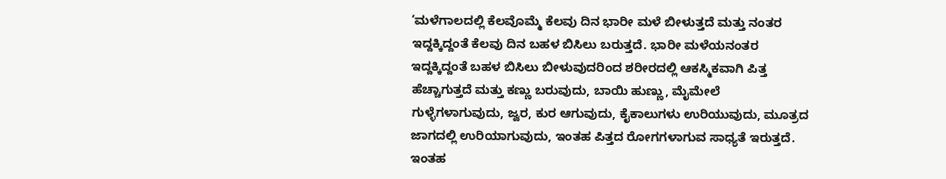‘ಮಳೆಗಾಲದಲ್ಲಿ ಕೆಲವೊಮ್ಮೆ ಕೆಲವು ದಿನ ಭಾರೀ ಮಳೆ ಬೀಳುತ್ತದೆ ಮತ್ತು ನಂತರ ಇದ್ದಕ್ಕಿದ್ದಂತೆ ಕೆಲವು ದಿನ ಬಹಳ ಬಿಸಿಲು ಬರುತ್ತದೆ. ಭಾರೀ ಮಳೆಯನಂತರ ಇದ್ದಕ್ಕಿದ್ದಂತೆ ಬಹಳ ಬಿಸಿಲು ಬೀಳುವುದರಿಂದ ಶರೀರದಲ್ಲಿ ಆಕಸ್ಮಿಕವಾಗಿ ಪಿತ್ತ ಹೆಚ್ಚಾಗುತ್ತದೆ ಮತ್ತು ಕಣ್ಣು ಬರುವುದು, ಬಾಯಿ ಹುಣ್ಣು, ಮೈಮೇಲೆ ಗುಳ್ಳೆಗಳಾಗುವುದು, ಜ್ವರ, ಕುರ ಆಗುವುದು, ಕೈಕಾಲುಗಳು ಉರಿಯುವುದು, ಮೂತ್ರದ ಜಾಗದಲ್ಲಿ ಉರಿಯಾಗುವುದು, ಇಂತಹ ಪಿತ್ತದ ರೋಗಗಳಾಗುವ ಸಾಧ್ಯತೆ ಇರುತ್ತದೆ. ಇಂತಹ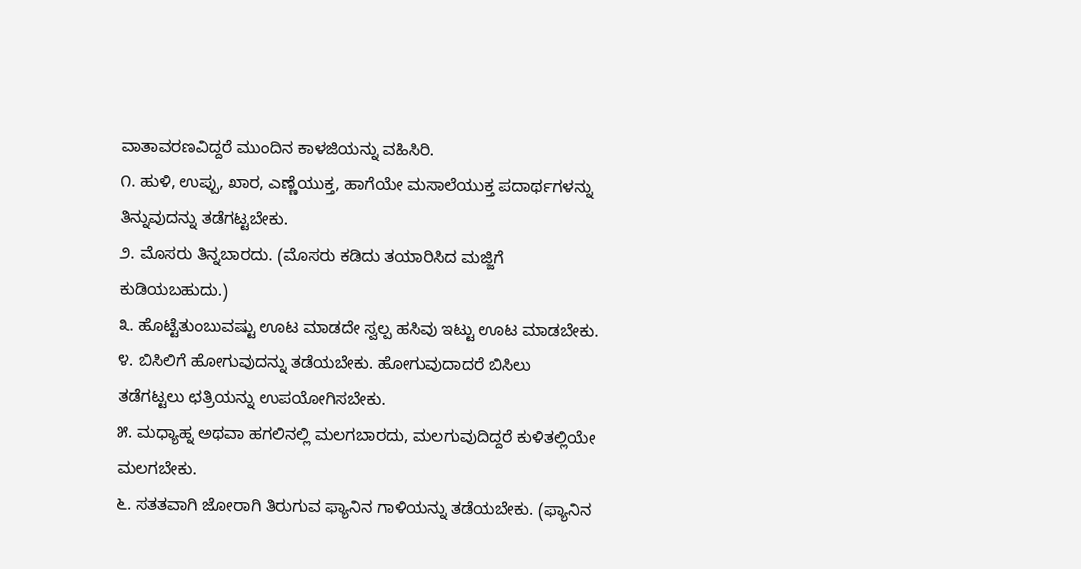ವಾತಾವರಣವಿದ್ದರೆ ಮುಂದಿನ ಕಾಳಜಿಯನ್ನು ವಹಿಸಿರಿ.
೧. ಹುಳಿ, ಉಪ್ಪು, ಖಾರ, ಎಣ್ಣೆಯುಕ್ತ, ಹಾಗೆಯೇ ಮಸಾಲೆಯುಕ್ತ ಪದಾರ್ಥಗಳನ್ನು ತಿನ್ನುವುದನ್ನು ತಡೆಗಟ್ಟಬೇಕು.
೨. ಮೊಸರು ತಿನ್ನಬಾರದು. (ಮೊಸರು ಕಡಿದು ತಯಾರಿಸಿದ ಮಜ್ಜಿಗೆ ಕುಡಿಯಬಹುದು.)
೩. ಹೊಟ್ಟೆತುಂಬುವಷ್ಟು ಊಟ ಮಾಡದೇ ಸ್ವಲ್ಪ ಹಸಿವು ಇಟ್ಟು ಊಟ ಮಾಡಬೇಕು.
೪. ಬಿಸಿಲಿಗೆ ಹೋಗುವುದನ್ನು ತಡೆಯಬೇಕು. ಹೋಗುವುದಾದರೆ ಬಿಸಿಲು ತಡೆಗಟ್ಟಲು ಛತ್ರಿಯನ್ನು ಉಪಯೋಗಿಸಬೇಕು.
೫. ಮಧ್ಯಾಹ್ನ ಅಥವಾ ಹಗಲಿನಲ್ಲಿ ಮಲಗಬಾರದು, ಮಲಗುವುದಿದ್ದರೆ ಕುಳಿತಲ್ಲಿಯೇ ಮಲಗಬೇಕು.
೬. ಸತತವಾಗಿ ಜೋರಾಗಿ ತಿರುಗುವ ಫ್ಯಾನಿನ ಗಾಳಿಯನ್ನು ತಡೆಯಬೇಕು. (ಫ್ಯಾನಿನ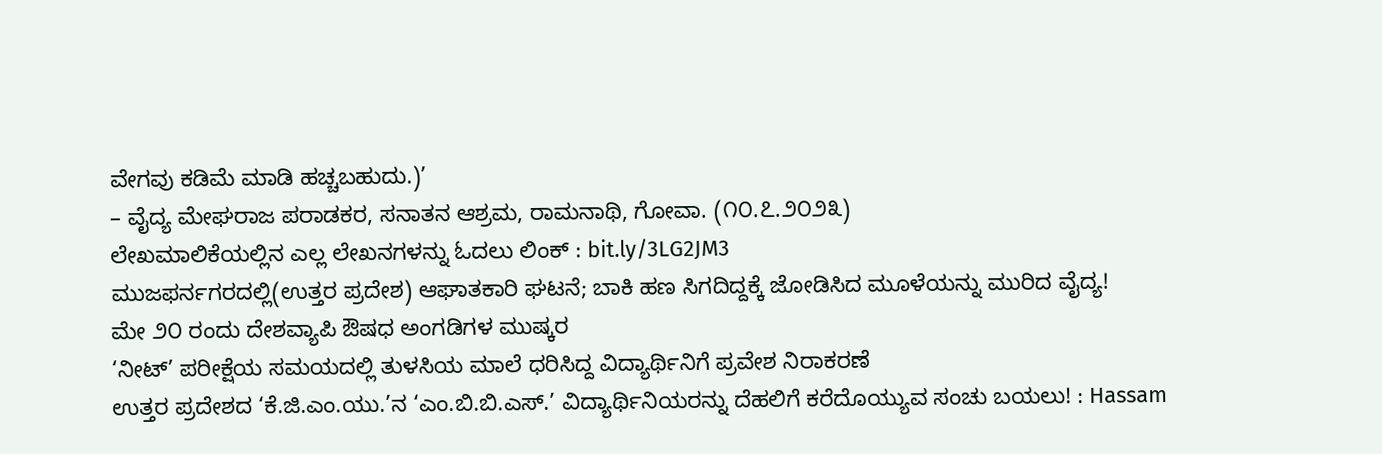ವೇಗವು ಕಡಿಮೆ ಮಾಡಿ ಹಚ್ಚಬಹುದು.)’
– ವೈದ್ಯ ಮೇಘರಾಜ ಪರಾಡಕರ, ಸನಾತನ ಆಶ್ರಮ, ರಾಮನಾಥಿ, ಗೋವಾ. (೧೦.೭.೨೦೨೩)
ಲೇಖಮಾಲಿಕೆಯಲ್ಲಿನ ಎಲ್ಲ ಲೇಖನಗಳನ್ನು ಓದಲು ಲಿಂಕ್ : bit.ly/3LG2JM3
ಮುಜಫರ್ನಗರದಲ್ಲಿ(ಉತ್ತರ ಪ್ರದೇಶ) ಆಘಾತಕಾರಿ ಘಟನೆ; ಬಾಕಿ ಹಣ ಸಿಗದಿದ್ದಕ್ಕೆ ಜೋಡಿಸಿದ ಮೂಳೆಯನ್ನು ಮುರಿದ ವೈದ್ಯ!
ಮೇ ೨೦ ರಂದು ದೇಶವ್ಯಾಪಿ ಔಷಧ ಅಂಗಡಿಗಳ ಮುಷ್ಕರ
‘ನೀಟ್’ ಪರೀಕ್ಷೆಯ ಸಮಯದಲ್ಲಿ ತುಳಸಿಯ ಮಾಲೆ ಧರಿಸಿದ್ದ ವಿದ್ಯಾರ್ಥಿನಿಗೆ ಪ್ರವೇಶ ನಿರಾಕರಣೆ
ಉತ್ತರ ಪ್ರದೇಶದ ‘ಕೆ.ಜಿ.ಎಂ.ಯು.’ನ ‘ಎಂ.ಬಿ.ಬಿ.ಎಸ್.’ ವಿದ್ಯಾರ್ಥಿನಿಯರನ್ನು ದೆಹಲಿಗೆ ಕರೆದೊಯ್ಯುವ ಸಂಚು ಬಯಲು! : Hassam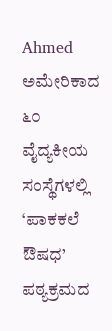Ahmed
ಅಮೇರಿಕಾದ ೬೦ ವೈದ್ಯಕೀಯ ಸಂಸ್ಥೆಗಳಲ್ಲಿ ‘ಪಾಕಕಲೆ ಔಷಧ’ ಪಠ್ಯಕ್ರಮದ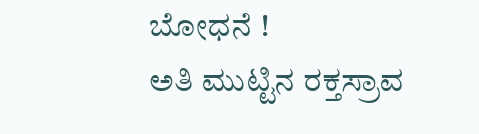ಬೋಧನೆ !
ಅತಿ ಮುಟ್ಟಿನ ರಕ್ತಸ್ರಾವ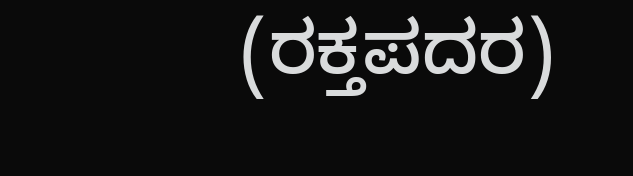(ರಕ್ತಪದರ)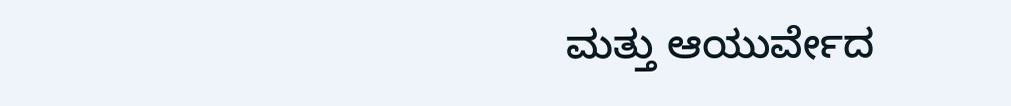ಮತ್ತು ಆಯುರ್ವೇದ